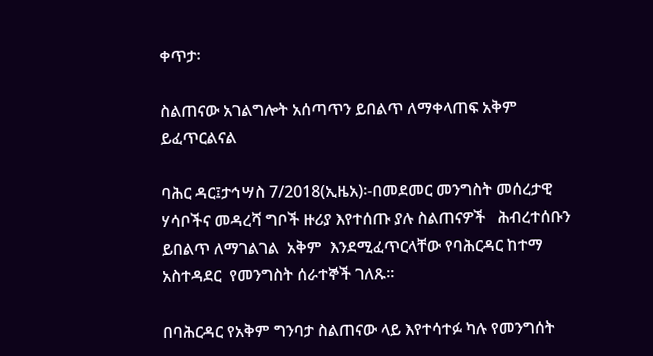ቀጥታ፡

ስልጠናው አገልግሎት አሰጣጥን ይበልጥ ለማቀላጠፍ አቅም ይፈጥርልናል

ባሕር ዳር፤ታኅሣስ 7/2018(ኢዜአ)፡-በመደመር መንግስት መሰረታዊ ሃሳቦችና መዳረሻ ግቦች ዙሪያ እየተሰጡ ያሉ ስልጠናዎች   ሕብረተሰቡን   ይበልጥ ለማገልገል  አቅም  እንደሚፈጥርላቸው የባሕርዳር ከተማ አስተዳደር  የመንግስት ሰራተኞች ገለጹ።

በባሕርዳር የአቅም ግንባታ ስልጠናው ላይ እየተሳተፉ ካሉ የመንግሰት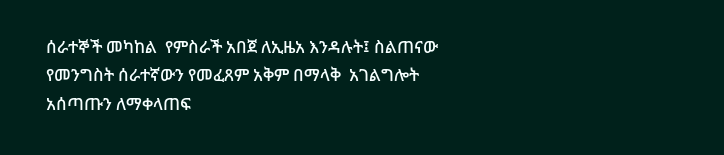ሰራተኞች መካከል  የምስራች አበጀ ለኢዜአ እንዳሉት፤ ስልጠናው  የመንግስት ሰራተኛውን የመፈጸም አቅም በማላቅ  አገልግሎት አሰጣጡን ለማቀላጠፍ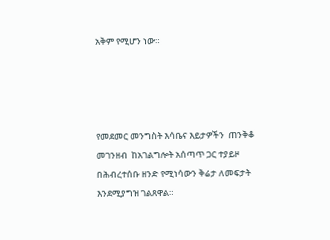አቅም የሚሆን ነው።




የመደመር መንግስት እሳቤና እይታዎችን  ጠንቅቆ መገንዘብ  ከአገልግሎት አሰጣጥ ጋር ተያይዞ በሕብረተሰቡ ዘንድ የሚነሳውን ቅሬታ ለመፍታት  እንደሚያግዝ ገልጸዋል።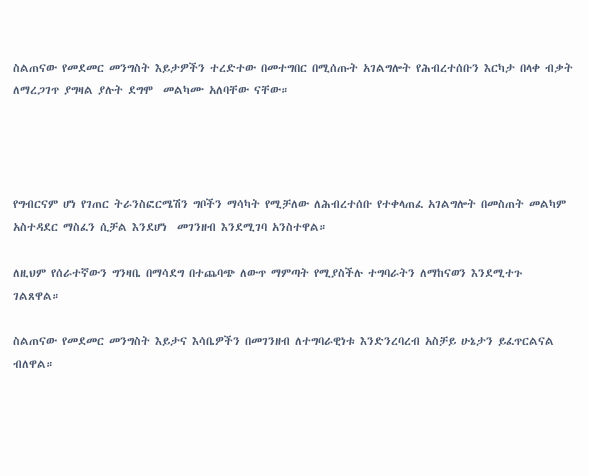ስልጠናው የመደመር መንግስት እይታዎችን ተረድተው በመተግበር በሚሰጡት አገልግሎት የሕብረተሰቡን እርካታ በላቀ ብቃት ለማረጋገጥ ያግዛል ያሉት ደግሞ  መልካሙ አለባቸው ናቸው።




የግብርናም ሆነ የገጠር ትራንስፎርሜሽን ግቦችን ማሳካት የሚቻለው ለሕብረተሰቡ የተቀላጠፈ አገልግሎት በመስጠት መልካም አስተዳደር ማስፈን ሲቻል እንደሆነ  መገንዘብ እንደሚገባ አንስተዋል።

ለዚህም የሰራተኛውን ግንዛቤ በማሳደግ በተጨባጭ ለውጥ ማምጣት የሚያስችሉ ተግባራትን ለማከናወን እንደሚተጉ ገልጸዋል።

ስልጠናው የመደመር መንግስት እይታና እሳቤዎችን በመገንዘብ ለተግባራዊነቱ እንድንረባረብ አስቻይ ሁኔታን ይፈጥርልናል ብለዋል።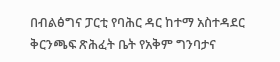በብልፅግና ፓርቲ የባሕር ዳር ከተማ አስተዳደር ቅርንጫፍ ጽሕፈት ቤት የአቅም ግንባታና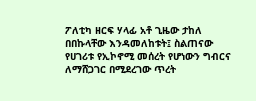ፖለቲካ ዘርፍ ሃላፊ አቶ ጊዜው ታከለ በበኩላቸው እንዳመለከቱት፤ ስልጠናው የሀገሪቱ የኢኮኖሚ መሰረት የሆነውን ግብርና ለማሸጋገር በሚደረገው ጥረት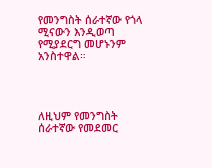የመንግስት ሰራተኛው የጎላ ሚናውን እንዲወጣ የሚያደርግ መሆኑንም አንስተዋል።




ለዚህም የመንግስት ሰራተኛው የመደመር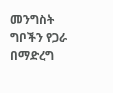መንግስት ግቦችን የጋራ በማድረግ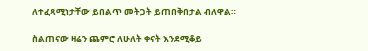ለተፈጻሚነታቸው ይበልጥ መትጋት ይጠበቅበታል ብለዋል።

ስልጠናው ዛሬን ጨምሮ ለሁለት ቀናት እንደሚቆይ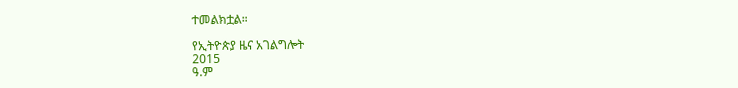ተመልክቷል።

የኢትዮጵያ ዜና አገልግሎት
2015
ዓ.ም